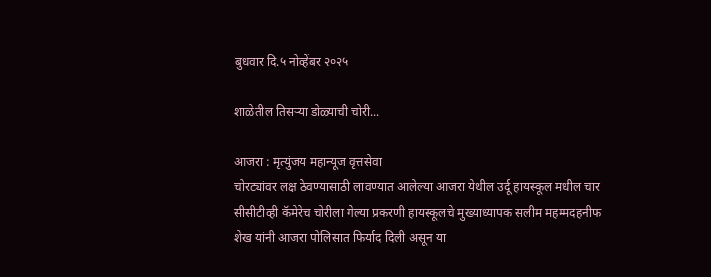बुधवार दि.५ नोव्हेंबर २०२५

शाळेतील तिसऱ्या डोळ्याची चोरी...

आजरा : मृत्युंजय महान्यूज वृत्तसेवा
चोरट्यांवर लक्ष ठेवण्यासाठी लावण्यात आलेल्या आजरा येथील उर्दू हायस्कूल मधील चार सीसीटीव्ही कॅमेरेच चोरीला गेल्या प्रकरणी हायस्कूलचे मुख्याध्यापक सलीम महम्मदहनीफ शेख यांनी आजरा पोलिसात फिर्याद दिली असून या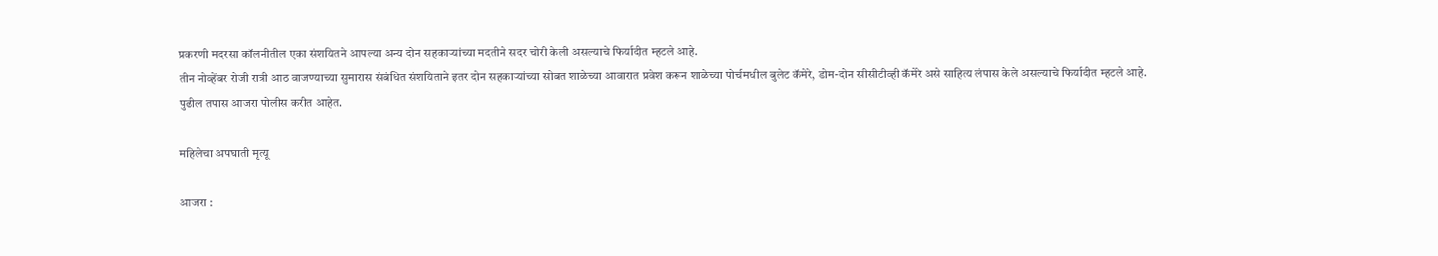प्रकरणी मदरसा कॉलनीतील एका संशयितने आपल्या अन्य दोन सहकाऱ्यांच्या मदतीने सदर चोरी केली असल्याचे फिर्यादीत म्हटले आहे.
तीन नोव्हेंबर रोजी रात्री आठ वाजण्याच्या सुमारास संबंधित संशयिताने इतर दोन सहकाऱ्यांच्या सोबत शाळेच्या आवारात प्रवेश करून शाळेच्या पोर्चमधील बुलेट कॅमेरे, डोम-दोन सीसीटीव्ही कॅमेरे असे साहित्य लंपास केले असल्याचे फिर्यादीत म्हटले आहे.
पुढील तपास आजरा पोलीस करीत आहेत.

महिलेचा अपघाती मृत्यू

आजरा :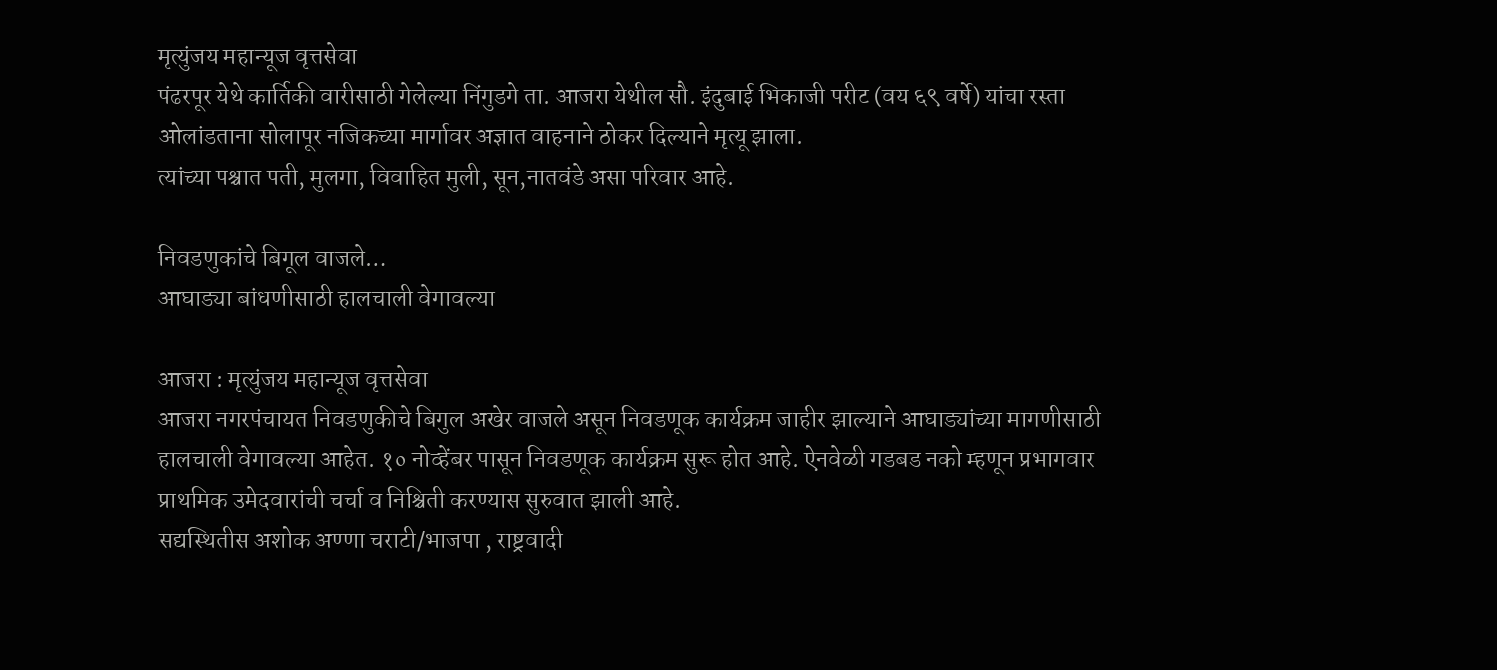मृत्युंजय महान्यूज वृत्तसेवा
पंढरपूर येथे कार्तिकी वारीसाठी गेलेल्या निंगुडगे ता. आजरा येथील सौ. इंदुबाई भिकाजी परीट (वय ६९ वर्षे) यांचा रस्ता ओलांडताना सोलापूर नजिकच्या मार्गावर अज्ञात वाहनाने ठोकर दिल्याने मृत्यू झाला.
त्यांच्या पश्चात पती, मुलगा, विवाहित मुली, सून,नातवंडे असा परिवार आहे.

निवडणुकांचे बिगूल वाजले…
आघाड्या बांधणीसाठी हालचाली वेगावल्या

आजरा : मृत्युंजय महान्यूज वृत्तसेवा
आजरा नगरपंचायत निवडणुकीचे बिगुल अखेर वाजले असून निवडणूक कार्यक्रम जाहीर झाल्याने आघाड्यांच्या मागणीसाठी हालचाली वेगावल्या आहेत. १० नोव्हेंबर पासून निवडणूक कार्यक्रम सुरू होत आहे. ऐनवेळी गडबड नको म्हणून प्रभागवार प्राथमिक उमेदवारांची चर्चा व निश्चिती करण्यास सुरुवात झाली आहे.
सद्यस्थितीस अशोक अण्णा चराटी/भाजपा , राष्ट्रवादी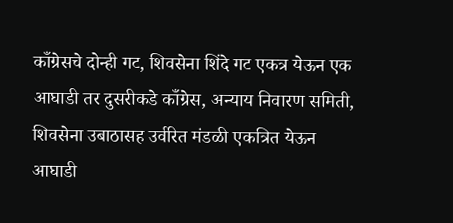काँग्रेसचे दोन्ही गट, शिवसेना शिंदे गट एकत्र येऊन एक आघाडी तर दुसरीकडे काँग्रेस, अन्याय निवारण समिती, शिवसेना उबाठासह उर्वरित मंडळी एकत्रित येऊन आघाडी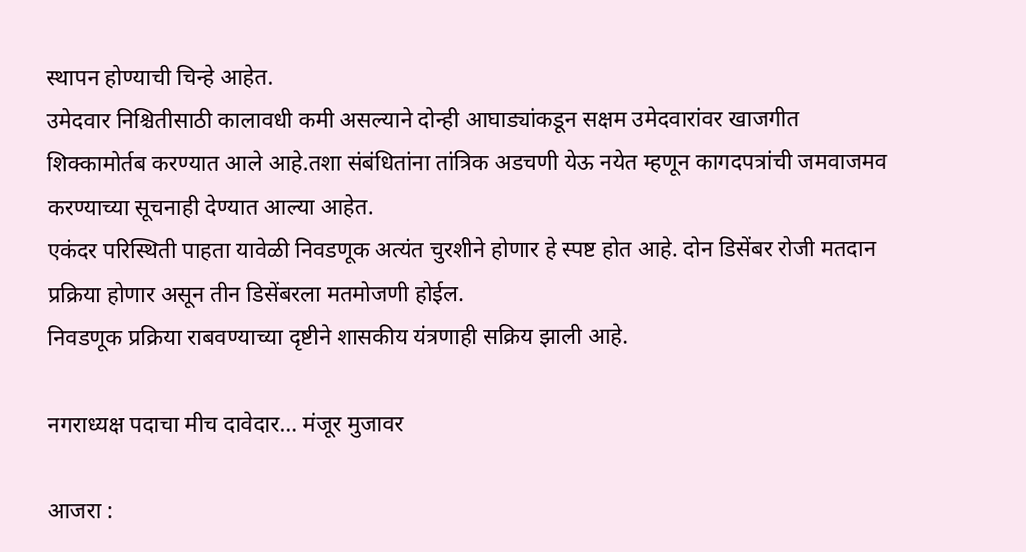स्थापन होण्याची चिन्हे आहेत.
उमेदवार निश्चितीसाठी कालावधी कमी असल्याने दोन्ही आघाड्यांकडून सक्षम उमेदवारांवर खाजगीत शिक्कामोर्तब करण्यात आले आहे.तशा संबंधितांना तांत्रिक अडचणी येऊ नयेत म्हणून कागदपत्रांची जमवाजमव करण्याच्या सूचनाही देण्यात आल्या आहेत.
एकंदर परिस्थिती पाहता यावेळी निवडणूक अत्यंत चुरशीने होणार हे स्पष्ट होत आहे. दोन डिसेंबर रोजी मतदान प्रक्रिया होणार असून तीन डिसेंबरला मतमोजणी होईल.
निवडणूक प्रक्रिया राबवण्याच्या दृष्टीने शासकीय यंत्रणाही सक्रिय झाली आहे.

नगराध्यक्ष पदाचा मीच दावेदार… मंजूर मुजावर

आजरा :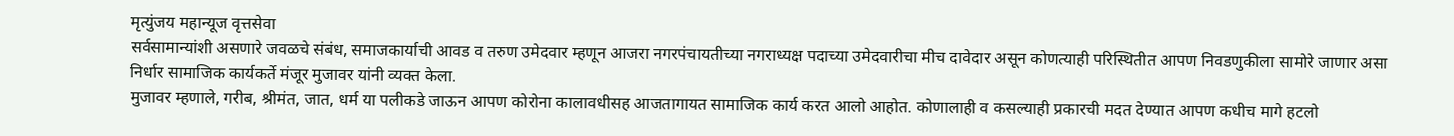मृत्युंजय महान्यूज वृत्तसेवा
सर्वसामान्यांशी असणारे जवळचे संबंध, समाजकार्याची आवड व तरुण उमेदवार म्हणून आजरा नगरपंचायतीच्या नगराध्यक्ष पदाच्या उमेदवारीचा मीच दावेदार असून कोणत्याही परिस्थितीत आपण निवडणुकीला सामोरे जाणार असा निर्धार सामाजिक कार्यकर्ते मंजूर मुजावर यांनी व्यक्त केला.
मुजावर म्हणाले, गरीब, श्रीमंत, जात, धर्म या पलीकडे जाऊन आपण कोरोना कालावधीसह आजतागायत सामाजिक कार्य करत आलो आहोत. कोणालाही व कसल्याही प्रकारची मदत देण्यात आपण कधीच मागे हटलो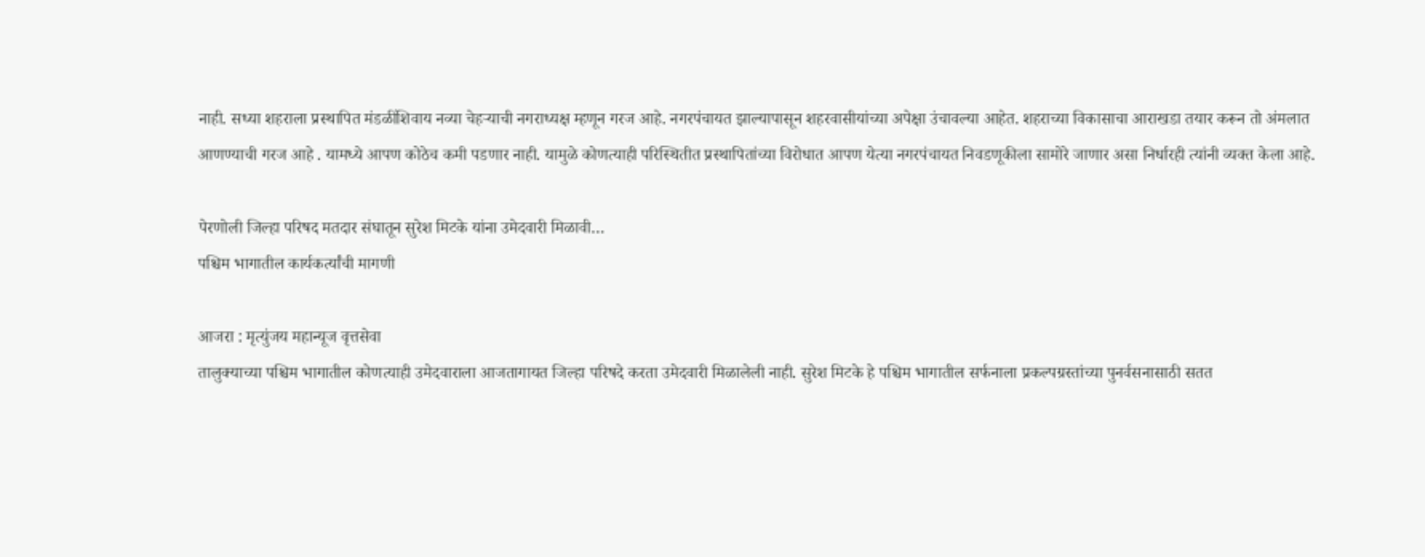नाही. सध्या शहराला प्रस्थापित मंडळींशिवाय नव्या चेहऱ्याची नगराध्यक्ष म्हणून गरज आहे. नगरपंचायत झाल्यापासून शहरवासीयांच्या अपेक्षा उंचावल्या आहेत. शहराच्या विकासाचा आराखडा तयार करून तो अंमलात आणण्याची गरज आहे . यामध्ये आपण कोठेच कमी पडणार नाही. यामुळे कोणत्याही परिस्थितीत प्रस्थापितांच्या विरोधात आपण येत्या नगरपंचायत निवडणूकीला सामोरे जाणार असा निर्धारही त्यांनी व्यक्त केला आहे.

पेरणोली जिल्हा परिषद मतदार संघातून सुरेश मिटके यांना उमेदवारी मिळावी…
पश्चिम भागातील कार्यकर्त्यांची मागणी

आजरा : मृत्युंजय महान्यूज वृत्तसेवा
तालुक्याच्या पश्चिम भागातील कोणत्याही उमेदवाराला आजतागायत जिल्हा परिषदे करता उमेदवारी मिळालेली नाही. सुरेश मिटके हे पश्चिम भागातील सर्फनाला प्रकल्पग्रस्तांच्या पुनर्वसनासाठी सतत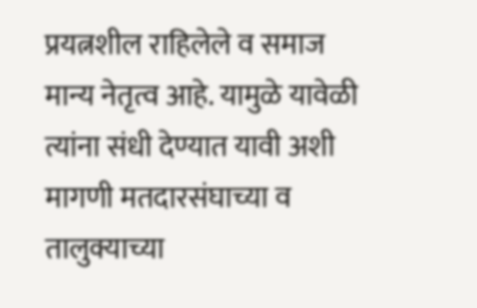प्रयत्नशील राहिलेले व समाज मान्य नेतृत्व आहे. यामुळे यावेळी त्यांना संधी देण्यात यावी अशी मागणी मतदारसंघाच्या व तालुक्याच्या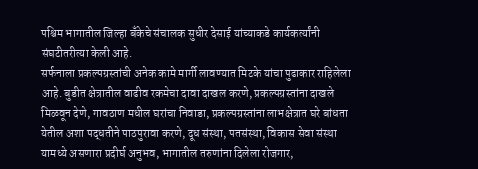पश्चिम भागातील जिल्हा बँकेचे संचालक सुधीर देसाई यांच्याकडे कार्यकर्त्यांनी संघटीतरीत्या केली आहे.
सर्फनाला प्रकल्पग्रस्तांची अनेक कामे मार्गी लावण्यात मिटके यांचा पुढाकार राहिलेला आहे. बुडीत क्षेत्रातील वाढीव रकमेचा दावा दाखल करणे, प्रकल्पग्रस्तांना दाखले मिळवून देणे, गावठाण मधील घरांचा निवाडा, प्रकल्पग्रस्तांना लाभक्षेत्रात घरे बांधता येतील अशा पद्धतीने पाठपुरावा करणे, दूध संस्था, पतसंस्था, विकास सेवा संस्था यामध्ये असणारा प्रदीर्घ अनुभव, भागातील तरुणांना दिलेला रोजगार,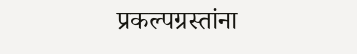प्रकल्पग्रस्तांना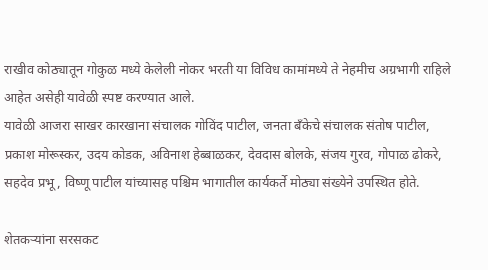राखीव कोठ्यातून गोकुळ मध्ये केलेली नोकर भरती या विविध कामांमध्ये ते नेहमीच अग्रभागी राहिले आहेत असेही यावेळी स्पष्ट करण्यात आले.
यावेळी आजरा साखर कारखाना संचालक गोविंद पाटील, जनता बँकेचे संचालक संतोष पाटील, प्रकाश मोरूस्कर, उदय कोडक, अविनाश हेब्बाळकर, देवदास बोलके, संजय गुरव, गोपाळ ढोकरे, सहदेव प्रभू, विष्णू पाटील यांच्यासह पश्चिम भागातील कार्यकर्ते मोठ्या संख्येने उपस्थित होते.

शेतकऱ्यांना सरसकट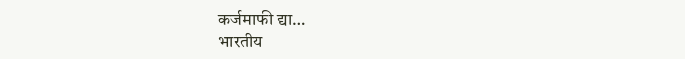कर्जमाफी द्या…
भारतीय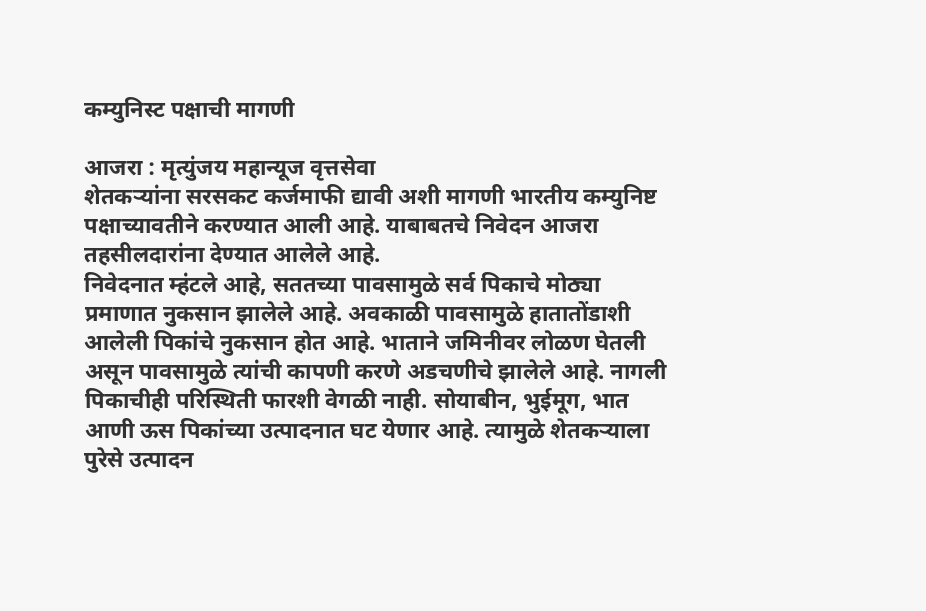कम्युनिस्ट पक्षाची मागणी

आजरा : मृत्युंजय महान्यूज वृत्तसेवा
शेतकऱ्यांना सरसकट कर्जमाफी द्यावी अशी मागणी भारतीय कम्युनिष्ट पक्षाच्यावतीने करण्यात आली आहे. याबाबतचे निवेदन आजरा तहसीलदारांना देण्यात आलेले आहे.
निवेदनात म्हंटले आहे, सततच्या पावसामुळे सर्व पिकाचे मोठ्या प्रमाणात नुकसान झालेले आहे. अवकाळी पावसामुळे हातातोंडाशी आलेली पिकांचे नुकसान होत आहे. भाताने जमिनीवर लोळण घेतली असून पावसामुळे त्यांची कापणी करणे अडचणीचे झालेले आहे. नागली पिकाचीही परिस्थिती फारशी वेगळी नाही. सोयाबीन, भुईमूग, भात आणी ऊस पिकांच्या उत्पादनात घट येणार आहे. त्यामुळे शेतकऱ्याला पुरेसे उत्पादन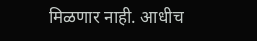मिळणार नाही. आधीच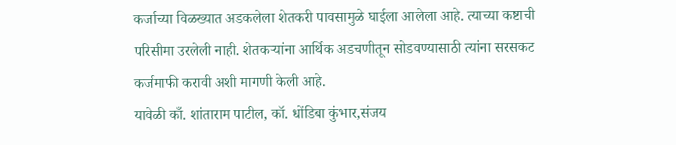कर्जाच्या विळख्यात अडकलेला शेतकरी पावसामुळे घाईला आलेला आहे. त्याच्या कष्टाची परिसीमा उरलेली नाही. शेतकऱ्यांना आर्थिक अडचणीतून सोडवण्यासाठी त्यांना सरसकट कर्जमाफी करावी अशी मागणी केली आहे.
यावेळी काँ. शांताराम पाटील, कॉ. धोंडिबा कुंभार,संजय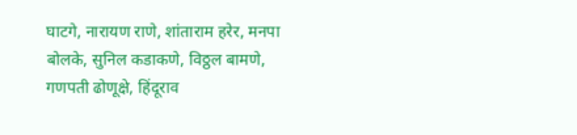घाटगे, नारायण राणे, शांताराम हरेर, मनपा बोलके, सुनिल कडाकणे, विठ्ठल बामणे, गणपती ढोणूक्षे, हिंदूराव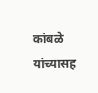कांबळे यांच्यासह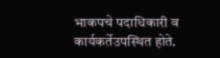भाकपचे पदाधिकारी व कार्यकर्तेउपस्थित होते.